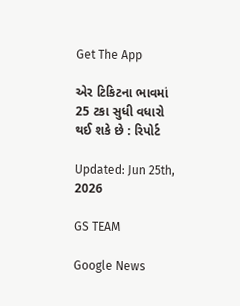Get The App

એર ટિકિટના ભાવમાં 25 ટકા સુધી વધારો થઈ શકે છે : રિપોર્ટ

Updated: Jun 25th, 2026

GS TEAM

Google News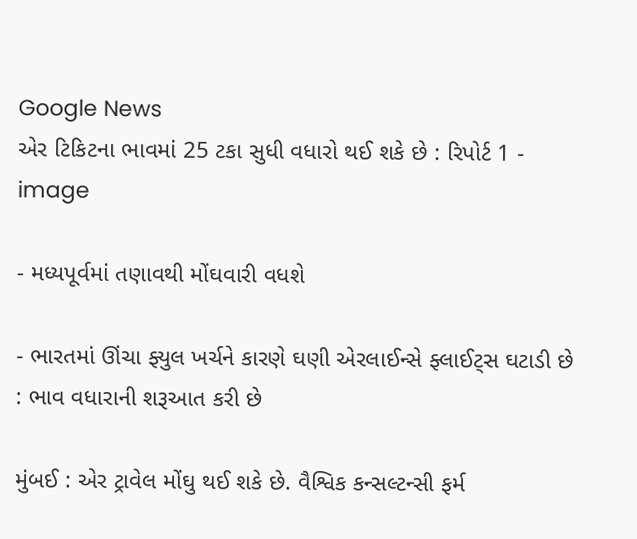Google News
એર ટિકિટના ભાવમાં 25 ટકા સુધી વધારો થઈ શકે છે : રિપોર્ટ 1 - image

- મધ્યપૂર્વમાં તણાવથી મોંઘવારી વધશે

- ભારતમાં ઊંચા ફ્યુલ ખર્ચને કારણે ઘણી એરલાઈન્સે ફ્લાઈટ્સ ઘટાડી છે : ભાવ વધારાની શરૂઆત કરી છે

મુંબઈ : એર ટ્રાવેલ મોંઘુ થઈ શકે છે. વૈશ્વિક કન્સલ્ટન્સી ફર્મ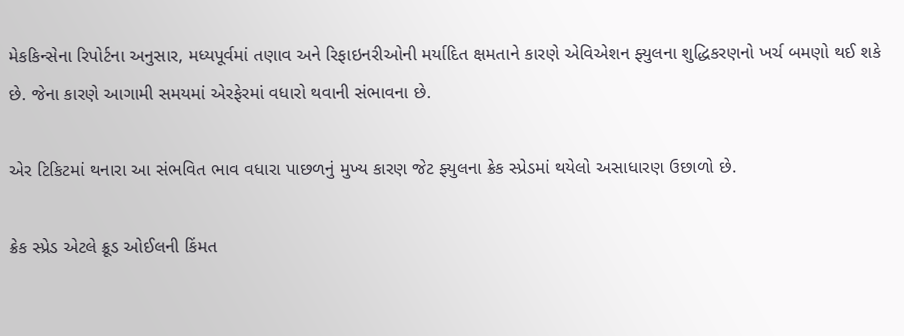મેકકિન્સેના રિપોર્ટના અનુસાર, મધ્યપૂર્વમાં તણાવ અને રિફાઇનરીઓની મર્યાદિત ક્ષમતાને કારણે એવિએશન ફ્યુલના શુદ્ધિકરણનો ખર્ચ બમણો થઈ શકે છે. જેના કારણે આગામી સમયમાં એરફેરમાં વધારો થવાની સંભાવના છે.

એર ટિકિટમાં થનારા આ સંભવિત ભાવ વધારા પાછળનું મુખ્ય કારણ જેટ ફ્યુલના ક્રેક સ્પ્રેડમાં થયેલો અસાધારણ ઉછાળો છે.

ક્રેક સ્પ્રેડ એટલે ક્રૂડ ઓઈલની કિંમત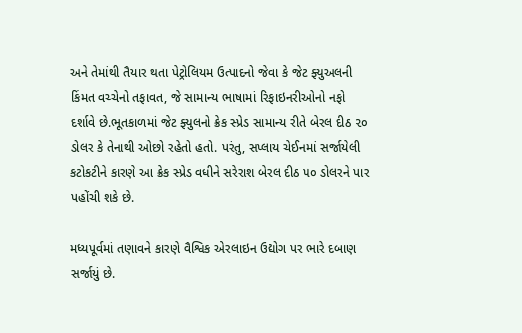અને તેમાંથી તૈયાર થતા પેટ્રોલિયમ ઉત્પાદનો જેવા કે જેટ ફ્યુઅલની કિંમત વચ્ચેનો તફાવત, જે સામાન્ય ભાષામાં રિફાઇનરીઓનો નફો દર્શાવે છે.ભૂતકાળમાં જેટ ફ્યુલનો ક્રેક સ્પ્રેડ સામાન્ય રીતે બેરલ દીઠ ૨૦ ડોલર કે તેનાથી ઓછો રહેતો હતો. પરંતુ, સપ્લાય ચેઈનમાં સર્જાયેલી કટોકટીને કારણે આ ક્રેક સ્પ્રેડ વધીને સરેરાશ બેરલ દીઠ ૫૦ ડોલરને પાર પહોંચી શકે છે.

મધ્યપૂર્વમાં તણાવને કારણે વૈશ્વિક એરલાઇન ઉદ્યોગ પર ભારે દબાણ સર્જાયું છે.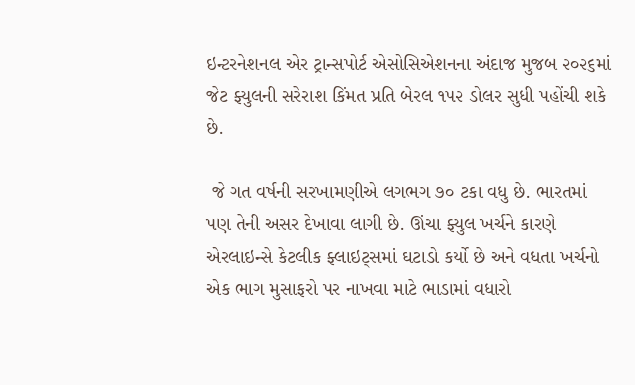ઇન્ટરનેશનલ એર ટ્રાન્સપોર્ટ એસોસિએશનના અંદાજ મુજબ ૨૦૨૬માં જેટ ફ્યુલની સરેરાશ કિંમત પ્રતિ બેરલ ૧૫૨ ડોલર સુધી પહોંચી શકે છે.

 જે ગત વર્ષની સરખામણીએ લગભગ ૭૦ ટકા વધુ છે. ભારતમાં પણ તેની અસર દેખાવા લાગી છે. ઊંચા ફ્યુલ ખર્ચને કારણે એરલાઇન્સે કેટલીક ફ્લાઇટ્સમાં ઘટાડો કર્યો છે અને વધતા ખર્ચનો એક ભાગ મુસાફરો પર નાખવા માટે ભાડામાં વધારો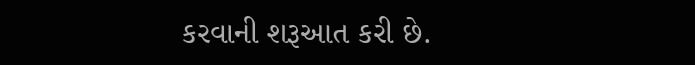કરવાની શરૂઆત કરી છે.